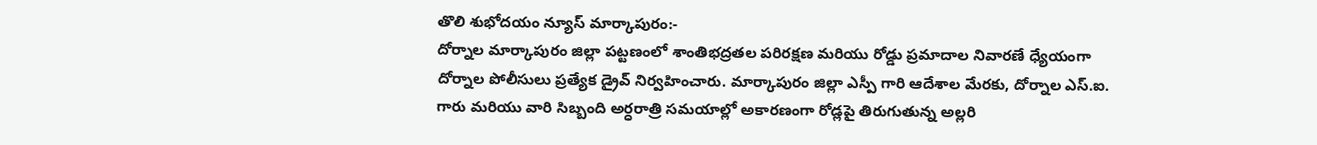తొలి శుభోదయం న్యూస్ మార్కాపురం:-
దోర్నాల మార్కాపురం జిల్లా పట్టణంలో శాంతిభద్రతల పరిరక్షణ మరియు రోడ్డు ప్రమాదాల నివారణే ధ్యేయంగా దోర్నాల పోలీసులు ప్రత్యేక డ్రైవ్ నిర్వహించారు. మార్కాపురం జిల్లా ఎస్పీ గారి ఆదేశాల మేరకు, దోర్నాల ఎస్.ఐ. గారు మరియు వారి సిబ్బంది అర్ధరాత్రి సమయాల్లో అకారణంగా రోడ్లపై తిరుగుతున్న అల్లరి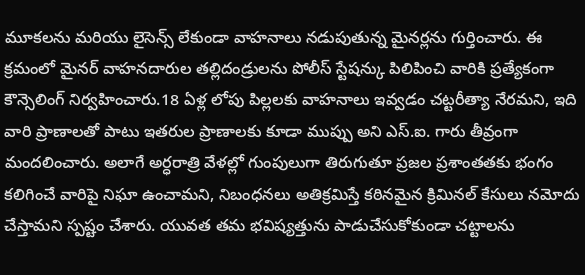మూకలను మరియు లైసెన్స్ లేకుండా వాహనాలు నడుపుతున్న మైనర్లను గుర్తించారు. ఈ క్రమంలో మైనర్ వాహనదారుల తల్లిదండ్రులను పోలీస్ స్టేషన్కు పిలిపించి వారికి ప్రత్యేకంగా కౌన్సెలింగ్ నిర్వహించారు.18 ఏళ్ల లోపు పిల్లలకు వాహనాలు ఇవ్వడం చట్టరీత్యా నేరమని, ఇది వారి ప్రాణాలతో పాటు ఇతరుల ప్రాణాలకు కూడా ముప్పు అని ఎస్.ఐ. గారు తీవ్రంగా మందలించారు. అలాగే అర్ధరాత్రి వేళల్లో గుంపులుగా తిరుగుతూ ప్రజల ప్రశాంతతకు భంగం కలిగించే వారిపై నిఘా ఉంచామని, నిబంధనలు అతిక్రమిస్తే కఠినమైన క్రిమినల్ కేసులు నమోదు చేస్తామని స్పష్టం చేశారు. యువత తమ భవిష్యత్తును పాడుచేసుకోకుండా చట్టాలను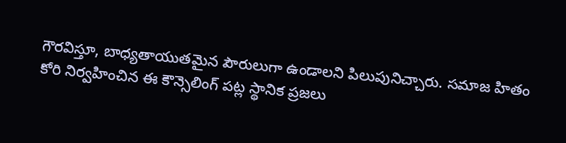గౌరవిస్తూ, బాధ్యతాయుతమైన పౌరులుగా ఉండాలని పిలుపునిచ్చారు. సమాజ హితం కోరి నిర్వహించిన ఈ కౌన్సెలింగ్ పట్ల స్థానిక ప్రజలు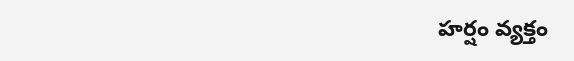హర్షం వ్యక్తం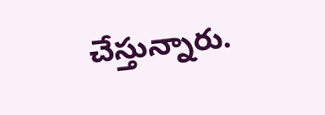చేస్తున్నారు.